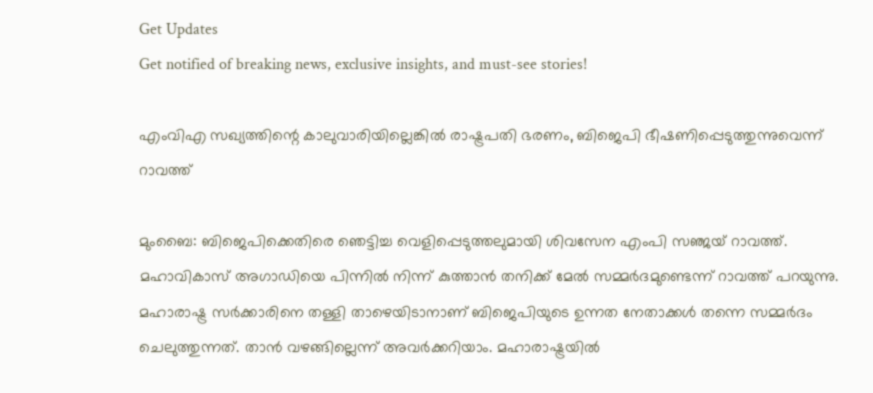Get Updates
Get notified of breaking news, exclusive insights, and must-see stories!

എംവിഎ സഖ്യത്തിന്റെ കാലുവാരിയില്ലെങ്കില്‍ രാഷ്ട്രപതി ഭരണം, ബിജെപി ഭീഷണിപ്പെടുത്തുന്നുവെന്ന് റാവത്ത്

മുംബൈ: ബിജെപിക്കെതിരെ ഞെട്ടിച്ച വെളിപ്പെടുത്തലുമായി ശിവസേന എംപി സഞ്ജയ് റാവത്ത്. മഹാവികാസ് അഗാഡിയെ പിന്നില്‍ നിന്ന് കുത്താന്‍ തനിക്ക് മേല്‍ സമ്മര്‍ദമുണ്ടെന്ന് റാവത്ത് പറയുന്നു. മഹാരാഷ്ട്ര സര്‍ക്കാരിനെ തള്ളി താഴെയിടാനാണ് ബിജെപിയുടെ ഉന്നത നേതാക്കള്‍ തന്നെ സമ്മര്‍ദം ചെലുത്തുന്നത്. താന്‍ വഴങ്ങില്ലെന്ന് അവര്‍ക്കറിയാം. മഹാരാഷ്ട്രയില്‍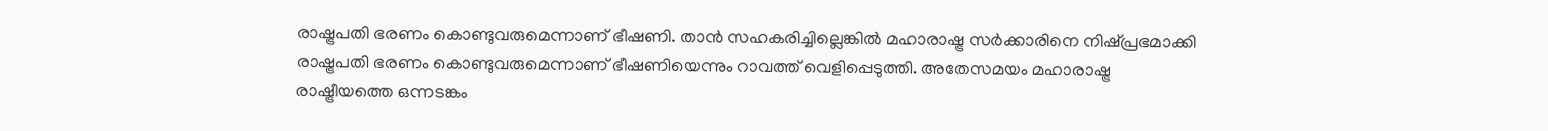രാഷ്ട്രപതി ഭരണം കൊണ്ടുവരുമെന്നാണ് ഭീഷണി. താന്‍ സഹകരിച്ചില്ലെങ്കില്‍ മഹാരാഷ്ട്ര സര്‍ക്കാരിനെ നിഷ്പ്രഭമാക്കി രാഷ്ട്രപതി ഭരണം കൊണ്ടുവരുമെന്നാണ് ഭീഷണിയെന്നും റാവത്ത് വെളിപ്പെടുത്തി. അതേസമയം മഹാരാഷ്ട്ര രാഷ്ട്രീയത്തെ ഒന്നടങ്കം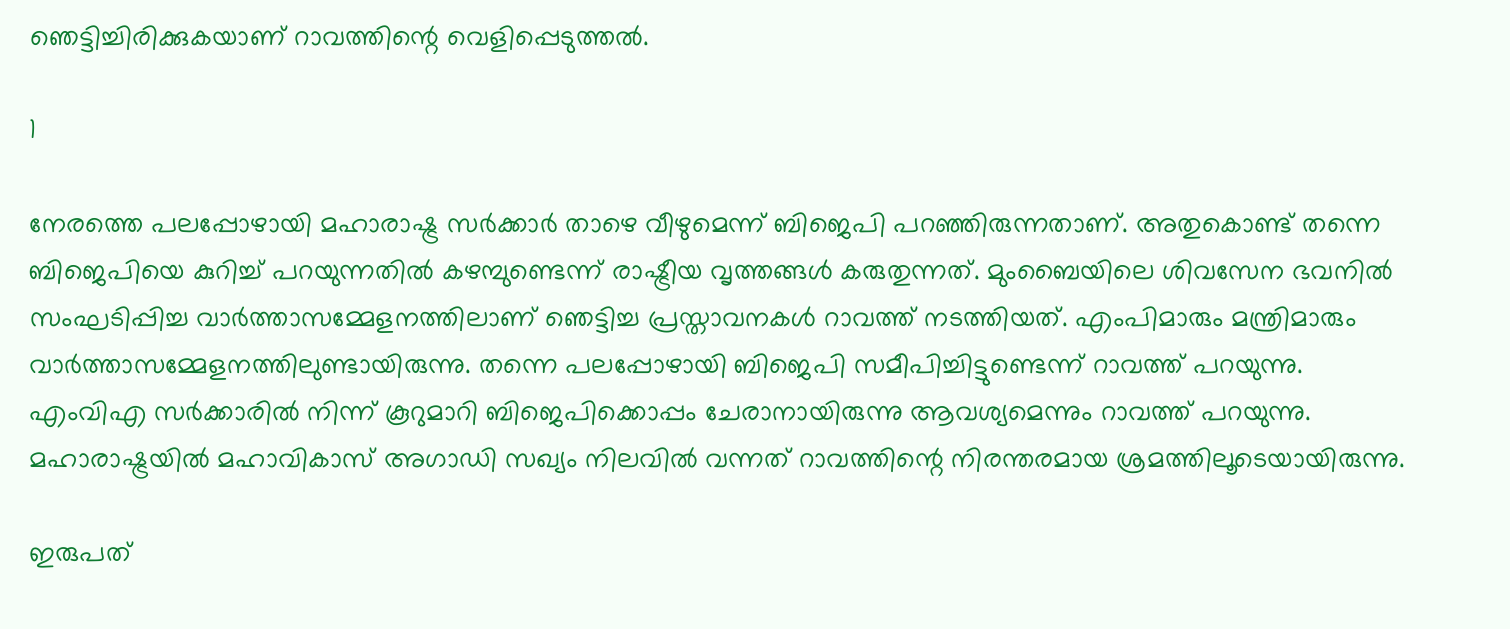ഞെട്ടിച്ചിരിക്കുകയാണ് റാവത്തിന്റെ വെളിപ്പെടുത്തല്‍.

1

നേരത്തെ പലപ്പോഴായി മഹാരാഷ്ട്ര സര്‍ക്കാര്‍ താഴെ വീഴുമെന്ന് ബിജെപി പറഞ്ഞിരുന്നതാണ്. അതുകൊണ്ട് തന്നെ ബിജെപിയെ കുറിച്ച് പറയുന്നതില്‍ കഴമ്പുണ്ടെന്ന് രാഷ്ട്രീയ വൃത്തങ്ങള്‍ കരുതുന്നത്. മുംബൈയിലെ ശിവസേന ഭവനില്‍ സംഘടിപ്പിച്ച വാര്‍ത്താസമ്മേളനത്തിലാണ് ഞെട്ടിച്ച പ്രസ്താവനകള്‍ റാവത്ത് നടത്തിയത്. എംപിമാരും മന്ത്രിമാരും വാര്‍ത്താസമ്മേളനത്തിലുണ്ടായിരുന്നു. തന്നെ പലപ്പോഴായി ബിജെപി സമീപിച്ചിട്ടുണ്ടെന്ന് റാവത്ത് പറയുന്നു. എംവിഎ സര്‍ക്കാരില്‍ നിന്ന് കൂറുമാറി ബിജെപിക്കൊപ്പം ചേരാനായിരുന്നു ആവശ്യമെന്നും റാവത്ത് പറയുന്നു. മഹാരാഷ്ട്രയില്‍ മഹാവികാസ് അഗാഡി സഖ്യം നിലവില്‍ വന്നത് റാവത്തിന്റെ നിരന്തരമായ ശ്രമത്തിലൂടെയായിരുന്നു.

ഇരുപത്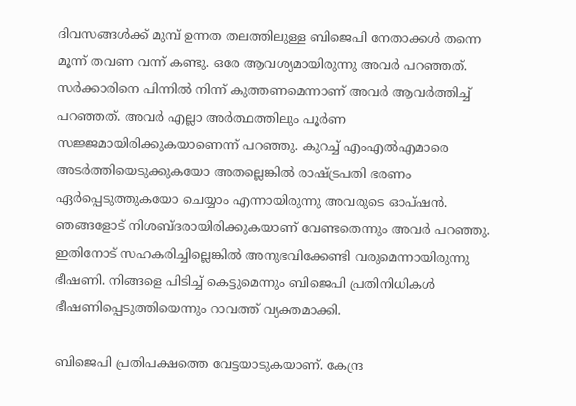ദിവസങ്ങള്‍ക്ക് മുമ്പ് ഉന്നത തലത്തിലുള്ള ബിജെപി നേതാക്കള്‍ തന്നെ മൂന്ന് തവണ വന്ന് കണ്ടു. ഒരേ ആവശ്യമായിരുന്നു അവര്‍ പറഞ്ഞത്. സര്‍ക്കാരിനെ പിന്നില്‍ നിന്ന് കുത്തണമെന്നാണ് അവര്‍ ആവര്‍ത്തിച്ച് പറഞ്ഞത്. അവര്‍ എല്ലാ അര്‍ത്ഥത്തിലും പൂര്‍ണ സജ്ജമായിരിക്കുകയാണെന്ന് പറഞ്ഞു. കുറച്ച് എംഎല്‍എമാരെ അടര്‍ത്തിയെടുക്കുകയോ അതല്ലെങ്കില്‍ രാഷ്ട്രപതി ഭരണം ഏര്‍പ്പെടുത്തുകയോ ചെയ്യാം എന്നായിരുന്നു അവരുടെ ഓപ്ഷന്‍. ഞങ്ങളോട് നിശബ്ദരായിരിക്കുകയാണ് വേണ്ടതെന്നും അവര്‍ പറഞ്ഞു. ഇതിനോട് സഹകരിച്ചില്ലെങ്കില്‍ അനുഭവിക്കേണ്ടി വരുമെന്നായിരുന്നു ഭീഷണി. നിങ്ങളെ പിടിച്ച് കെട്ടുമെന്നും ബിജെപി പ്രതിനിധികള്‍ ഭീഷണിപ്പെടുത്തിയെന്നും റാവത്ത് വ്യക്തമാക്കി.

ബിജെപി പ്രതിപക്ഷത്തെ വേട്ടയാടുകയാണ്. കേന്ദ്ര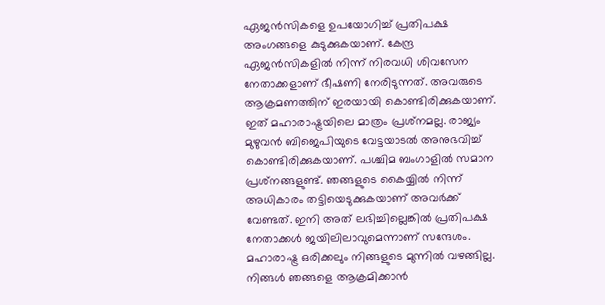ഏജന്‍സികളെ ഉപയോഗിച്ച് പ്രതിപക്ഷ അംഗങ്ങളെ കുടുക്കുകയാണ്. കേന്ദ്ര ഏജന്‍സികളില്‍ നിന്ന് നിരവധി ശിവസേന നേതാക്കളാണ് ഭീഷണി നേരിടുന്നത്. അവരുടെ ആക്രമണത്തിന് ഇരയായി കൊണ്ടിരിക്കുകയാണ്. ഇത് മഹാരാഷ്ട്രയിലെ മാത്രം പ്രശ്‌നമല്ല. രാജ്യം മുഴുവന്‍ ബിജെപിയുടെ വേട്ടയാടല്‍ അനുഭവിച്ച് കൊണ്ടിരിക്കുകയാണ്. പശ്ചിമ ബംഗാളില്‍ സമാന പ്രശ്‌നങ്ങളുണ്ട്. ഞങ്ങളുടെ കൈയ്യില്‍ നിന്ന് അധികാരം തട്ടിയെടുക്കുകയാണ് അവര്‍ക്ക് വേണ്ടത്. ഇനി അത് ലഭിച്ചില്ലെങ്കില്‍ പ്രതിപക്ഷ നേതാക്കള്‍ ജയിലിലാവുമെന്നാണ് സന്ദേശം. മഹാരാഷ്ട്ര ഒരിക്കലും നിങ്ങളുടെ മുന്നില്‍ വഴങ്ങില്ല. നിങ്ങള്‍ ഞങ്ങളെ ആക്രമിക്കാന്‍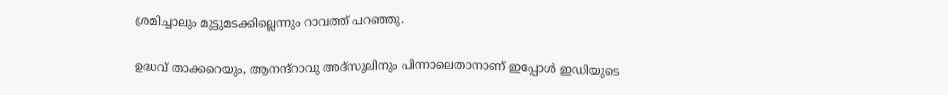ശ്രമിച്ചാലും മുട്ടുമടക്കില്ലെന്നും റാവത്ത് പറഞ്ഞു.

ഉദ്ധവ് താക്കറെയും, ആനന്ദ്‌റാവു അദ്‌സുലിനും പിന്നാലെതാനാണ് ഇപ്പോള്‍ ഇഡിയുടെ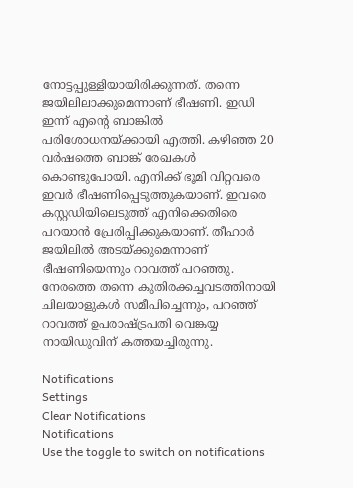നോട്ടപ്പുള്ളിയായിരിക്കുന്നത്. തന്നെ ജയിലിലാക്കുമെന്നാണ് ഭീഷണി. ഇഡി ഇന്ന് എന്റെ ബാങ്കില്‍ പരിശോധനയ്ക്കായി എത്തി. കഴിഞ്ഞ 20 വര്‍ഷത്തെ ബാങ്ക് രേഖകള്‍ കൊണ്ടുപോയി. എനിക്ക് ഭൂമി വിറ്റവരെ ഇവര്‍ ഭീഷണിപ്പെടുത്തുകയാണ്. ഇവരെ കസ്റ്റഡിയിലെടുത്ത് എനിക്കെതിരെ പറയാന്‍ പ്രേരിപ്പിക്കുകയാണ്. തീഹാര്‍ ജയിലില്‍ അടയ്ക്കുമെന്നാണ് ഭീഷണിയെന്നും റാവത്ത് പറഞ്ഞു. നേരത്തെ തന്നെ കുതിരക്കച്ചവടത്തിനായി ചിലയാളുകള്‍ സമീപിച്ചെന്നും, പറഞ്ഞ് റാവത്ത് ഉപരാഷ്ട്രപതി വെങ്കയ്യ നായിഡുവിന് കത്തയച്ചിരുന്നു.

Notifications
Settings
Clear Notifications
Notifications
Use the toggle to switch on notifications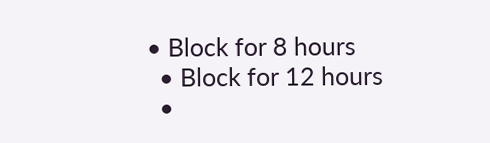• Block for 8 hours
  • Block for 12 hours
  •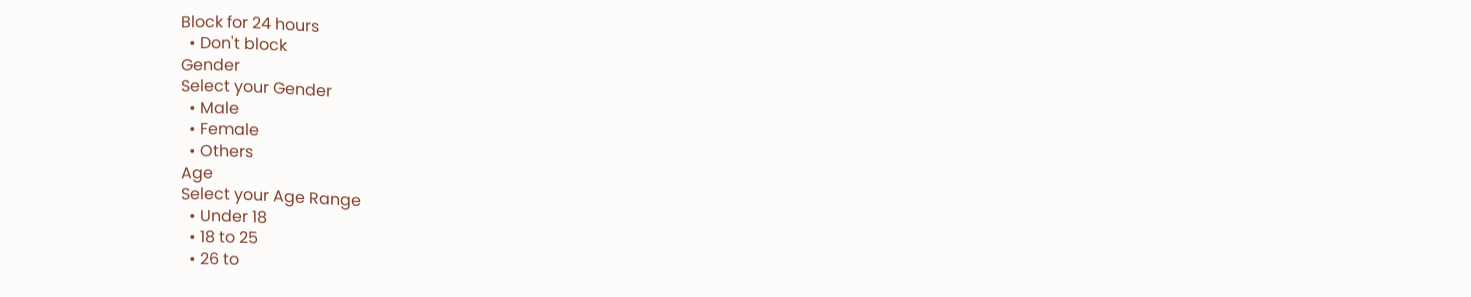Block for 24 hours
  • Don't block
Gender
Select your Gender
  • Male
  • Female
  • Others
Age
Select your Age Range
  • Under 18
  • 18 to 25
  • 26 to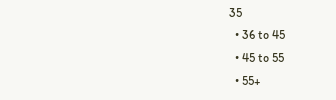35
  • 36 to 45
  • 45 to 55
  • 55+